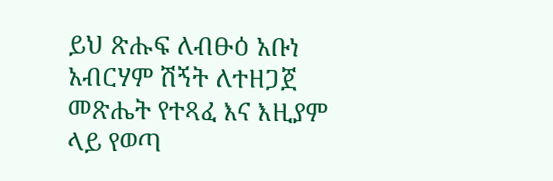ይህ ጽሑፍ ለብፁዕ አቡነ አብርሃም ሽኝት ለተዘጋጀ መጽሔት የተጻፈ እና እዚያም
ላይ የወጣ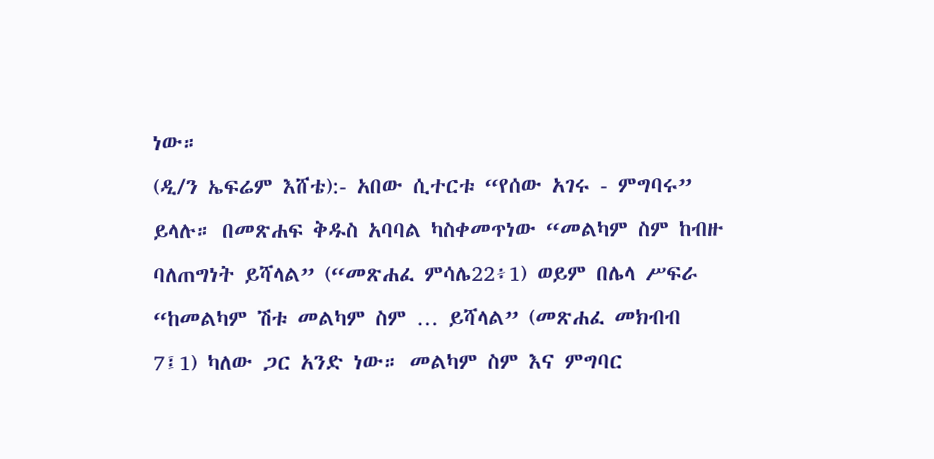ነው።
(ዲ/ን ኤፍሬም እሸቴ):- አበው ሲተርቱ “የሰው አገሩ - ምግባሩ” ይላሉ። በመጽሐፍ ቅዱስ አባባል ካስቀመጥነው “መልካም ስም ከብዙ ባለጠግነት ይሻላል” (“መጽሐፈ ምሳሌ22፥1) ወይም በሌላ ሥፍራ “ከመልካም ሽቱ መልካም ስም … ይሻላል” (መጽሐፈ መክብብ 7፤1) ካለው ጋር አንድ ነው። መልካም ስም እና ምግባር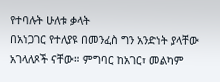የተባሉት ሁለቱ ቃላት
በአነጋገር የተለያዩ በመንፈስ ግን አንድነት ያላቸው አገላለጾች ናቸው። ምግባር ከአገር፣ መልካም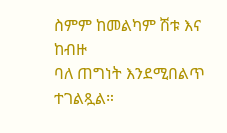ስምም ከመልካም ሽቱ እና ከብዙ
ባለ ጠግነት እንደሚበልጥ ተገልጿል።